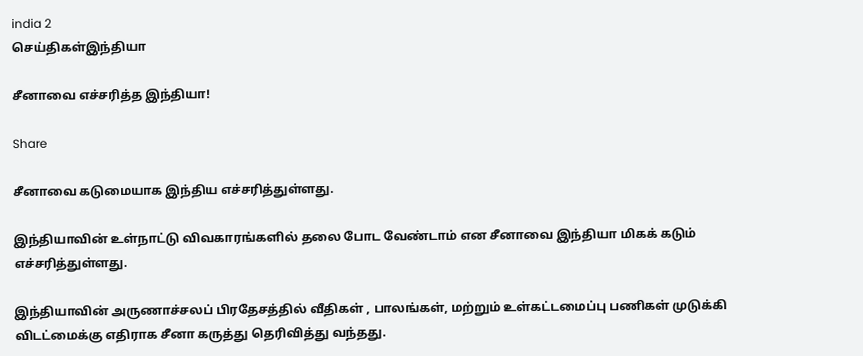india 2
செய்திகள்இந்தியா

சீனாவை எச்சரித்த இந்தியா!

Share

சீனாவை கடுமையாக இந்திய எச்சரித்துள்ளது.

இந்தியாவின் உள்நாட்டு விவகாரங்களில் தலை போட வேண்டாம் என சீனாவை இந்தியா மிகக் கடும் எச்சரித்துள்ளது.

இந்தியாவின் அருணாச்சலப் பிரதேசத்தில் வீதிகள் , பாலங்கள், மற்றும் உள்கட்டமைப்பு பணிகள் முடுக்கி விடட்மைக்கு எதிராக சீனா கருத்து தெரிவித்து வந்தது.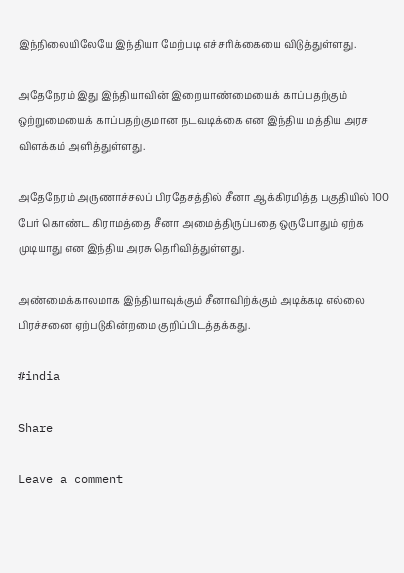இந்நிலையிலேயே இந்தியா மேற்படி எச்சரிக்கையை விடுத்துள்ளது.

அதேநேரம் இது இந்தியாவின் இறையாண்மையைக் காப்பதற்கும் ஒற்றுமையைக் காப்பதற்குமான நடவடிக்கை என இந்திய மத்திய அரச விளக்கம் அளித்துள்ளது.

அதேநேரம் அருணாச்சலப் பிரதேசத்தில் சீனா ஆக்கிரமித்த பகுதியில் 100 பேர் கொண்ட கிராமத்தை சீனா அமைத்திருப்பதை ஒருபோதும் ஏற்க முடியாது என இந்திய அரசு தெரிவித்துள்ளது.

அண்மைக்காலமாக இந்தியாவுக்கும் சீனாவிற்க்கும் அடிக்கடி எல்லை பிரச்சனை ஏற்படுகின்றமை குறிப்பிடத்தக்கது.

#india

Share

Leave a comment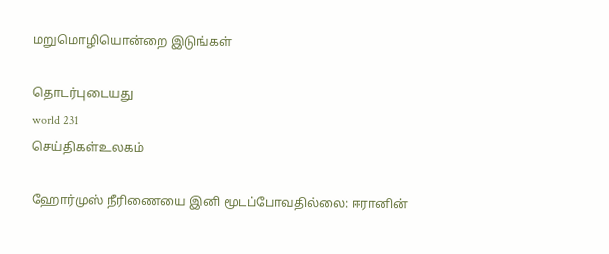மறுமொழியொன்றை இடுங்கள்

தொடர்புடையது
world 231
செய்திகள்உலகம்

ஹோர்முஸ் நீரிணையை இனி மூடப்போவதில்லை: ஈரானின்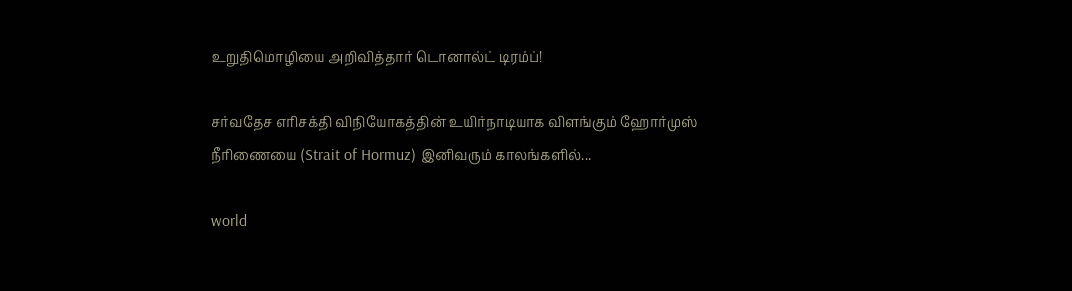உறுதிமொழியை அறிவித்தார் டொனால்ட் டிரம்ப்!

சர்வதேச எரிசக்தி விநியோகத்தின் உயிர்நாடியாக விளங்கும் ஹோர்முஸ் நீரிணையை (Strait of Hormuz) இனிவரும் காலங்களில்...

world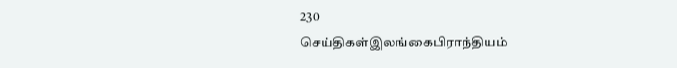230
செய்திகள்இலங்கைபிராந்தியம்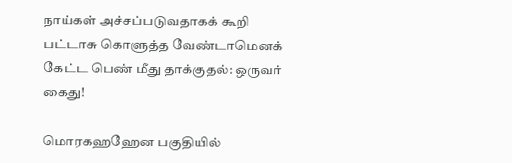நாய்கள் அச்சப்படுவதாகக் கூறி பட்டாசு கொளுத்த வேண்டாமெனக் கேட்ட பெண் மீது தாக்குதல்: ஒருவர் கைது!

மொரகஹஹேன பகுதியில்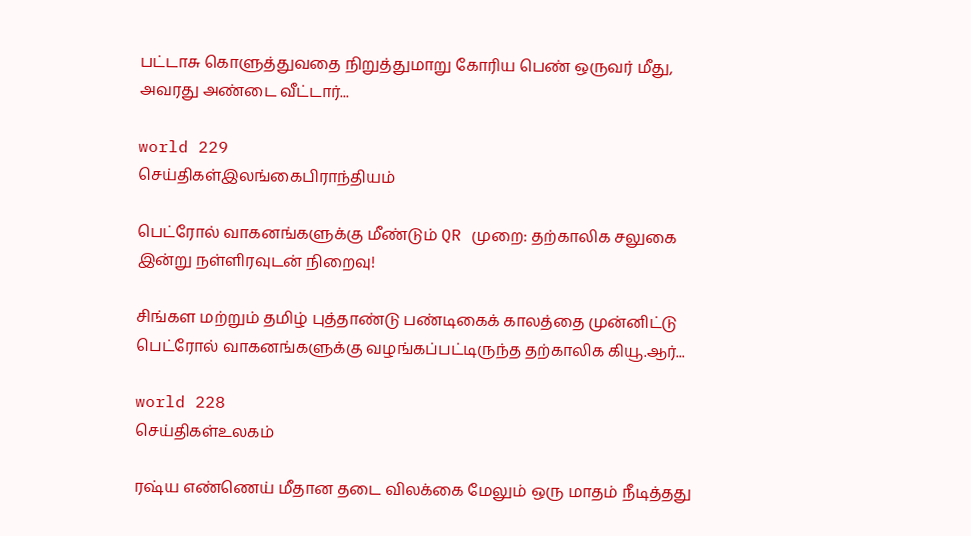பட்டாசு கொளுத்துவதை நிறுத்துமாறு கோரிய பெண் ஒருவர் மீது, அவரது அண்டை வீட்டார்...

world 229
செய்திகள்இலங்கைபிராந்தியம்

பெட்ரோல் வாகனங்களுக்கு மீண்டும் QR முறை: தற்காலிக சலுகை இன்று நள்ளிரவுடன் நிறைவு!

சிங்கள மற்றும் தமிழ் புத்தாண்டு பண்டிகைக் காலத்தை முன்னிட்டு பெட்ரோல் வாகனங்களுக்கு வழங்கப்பட்டிருந்த தற்காலிக கியூ.ஆர்...

world 228
செய்திகள்உலகம்

ரஷ்ய எண்ணெய் மீதான தடை விலக்கை மேலும் ஒரு மாதம் நீடித்தது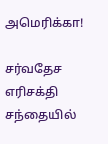அமெரிக்கா!

சர்வதேச எரிசக்தி சந்தையில்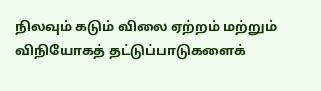நிலவும் கடும் விலை ஏற்றம் மற்றும் விநியோகத் தட்டுப்பாடுகளைக்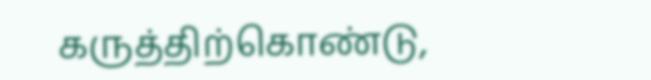கருத்திற்கொண்டு,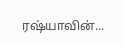ரஷ்யாவின்...